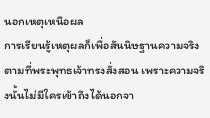นอกเหตุเหนือผล
การเรียนรู้เหตุผลก็เพื่อสันนิษฐานความจริงตามที่พระพุทธเจ้าทรงสั่งสอน เพราะความจริงนั้นไม่มีใครเข้าถึงได้นอกจา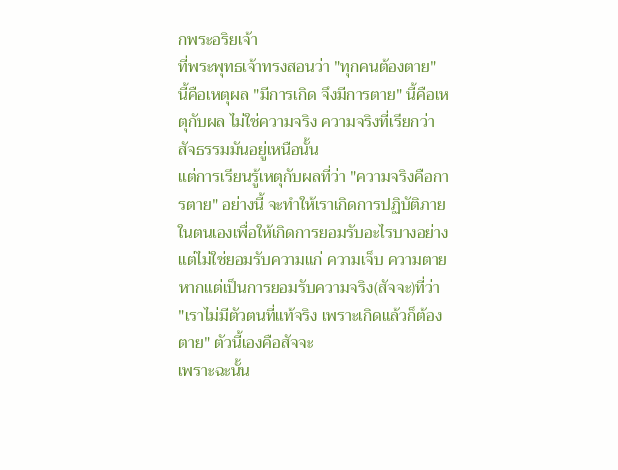กพระอริยเจ้า
ที่พระพุทธเจ้าทรงสอนว่า "ทุกคนต้องตาย" นี้คือเหตุผล "มีการเกิด จึงมีการตาย" นี้คือเหตุกับผล ไม่ใช่ความจริง ความจริงที่เรียกว่าสัจธรรมมันอยู่เหนือนั้น
แต่การเรียนรู้เหตุกับผลที่ว่า "ความจริงคือการตาย" อย่างนี้ จะทำให้เราเกิดการปฏิบัติภายในตนเองเพื่อให้เกิดการยอมรับอะไรบางอย่าง แต่ไม่ใช่ยอมรับความแก่ ความเจ็บ ความตาย หากแต่เป็นการยอมรับความจริง(สัจจะ)ที่ว่า "เราไม่มีตัวตนที่แท้จริง เพราะเกิดแล้วก็ต้องตาย" ตัวนี้เองคือสัจจะ
เพราะฉะนั้น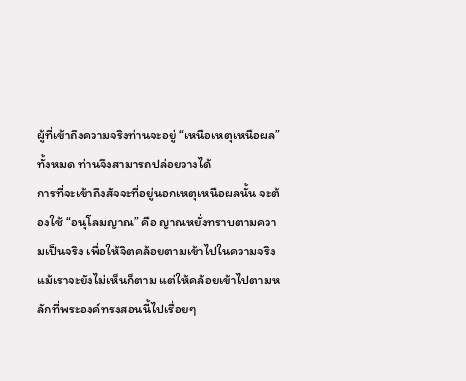ผู้ที่เข้าถึงความจริงท่านจะอยู่ “เหนือเหตุเหนือผล” ทั้งหมด ท่านจึงสามารถปล่อยวางได้
การที่จะเข้าถึงสัจจะที่อยู่นอกเหตุเหนือผลนั้น จะต้องใช้ “อนุโลมญาณ” คือ ญาณหยั่งทราบตามความเป็นจริง เพื่อให้จิตคล้อยตามเข้าไปในความจริง
แม้เราจะยังไม่เห็นก็ตาม แต่ให้คล้อยเข้าไปตามหลักที่พระองค์ทรงสอนนี้ไปเรื่อยๆ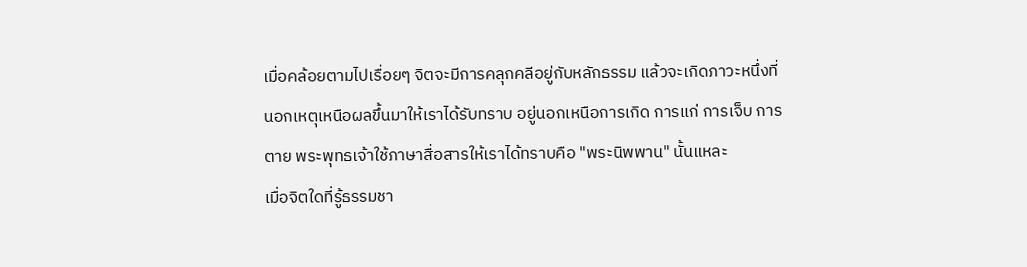เมื่อคล้อยตามไปเรื่อยๆ จิตจะมีการคลุกคลีอยู่กับหลักธรรม แล้วจะเกิดภาวะหนึ่งที่นอกเหตุเหนือผลขึ้นมาให้เราได้รับทราบ อยู่นอกเหนือการเกิด การแก่ การเจ็บ การตาย พระพุทธเจ้าใช้ภาษาสื่อสารให้เราได้ทราบคือ "พระนิพพาน" นั้นแหละ
เมื่อจิตใดที่รู้ธรรมชา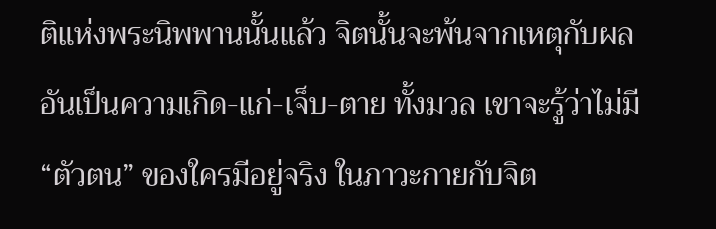ติแห่งพระนิพพานนั้นแล้ว จิตนั้นจะพ้นจากเหตุกับผลอันเป็นความเกิด-แก่-เจ็บ-ตาย ทั้งมวล เขาจะรู้ว่าไม่มี “ตัวตน” ของใครมีอยู่จริง ในภาวะกายกับจิต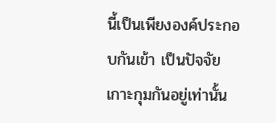นี้เป็นเพียงองค์ประกอบกันเข้า เป็นปัจจัยเกาะกุมกันอยู่เท่านั้น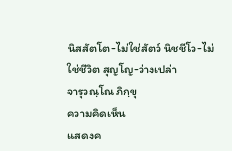นิสสัตโต-ไม่ใช่สัตว์ นิชชีโว-ไม่ใช่ชีวิต สุญโญ-ว่างเปล่า
จารุวณฺโณ ภิกฺขุ
ความคิดเห็น
แสดงค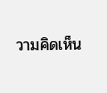วามคิดเห็น